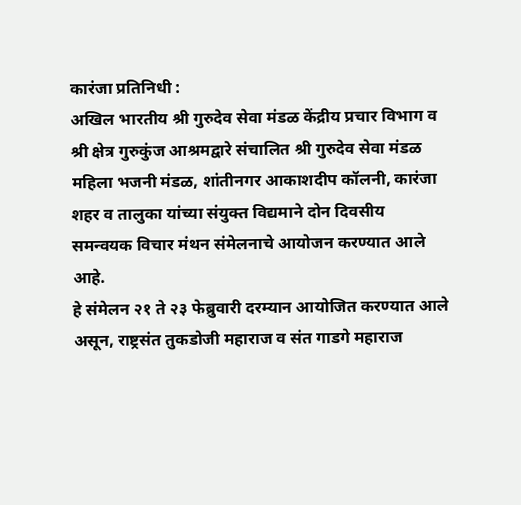कारंजा प्रतिनिधी :
अखिल भारतीय श्री गुरुदेव सेवा मंडळ केंद्रीय प्रचार विभाग व श्री क्षेत्र गुरुकुंज आश्रमद्वारे संचालित श्री गुरुदेव सेवा मंडळ महिला भजनी मंडळ, शांतीनगर आकाशदीप कॉलनी, कारंजा शहर व तालुका यांच्या संयुक्त विद्यमाने दोन दिवसीय समन्वयक विचार मंथन संमेलनाचे आयोजन करण्यात आले आहे.
हे संमेलन २१ ते २३ फेब्रुवारी दरम्यान आयोजित करण्यात आले असून, राष्ट्रसंत तुकडोजी महाराज व संत गाडगे महाराज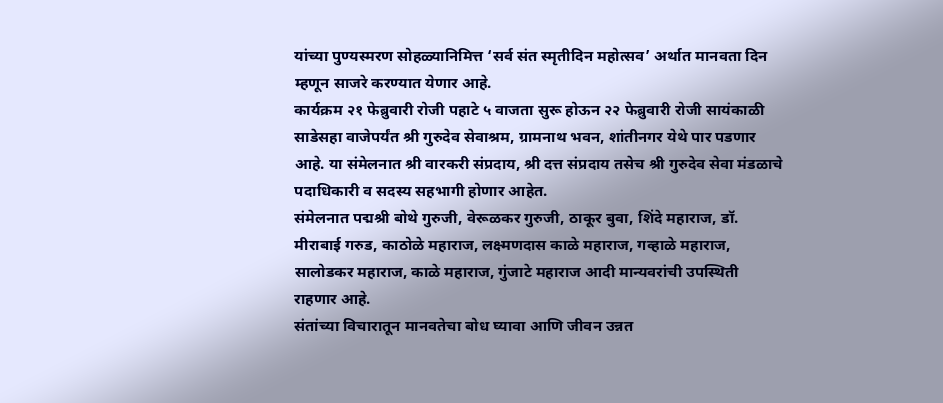यांच्या पुण्यस्मरण सोहळ्यानिमित्त ‘सर्व संत स्मृतीदिन महोत्सव’ अर्थात मानवता दिन म्हणून साजरे करण्यात येणार आहे.
कार्यक्रम २१ फेब्रुवारी रोजी पहाटे ५ वाजता सुरू होऊन २२ फेब्रुवारी रोजी सायंकाळी साडेसहा वाजेपर्यंत श्री गुरुदेव सेवाश्रम, ग्रामनाथ भवन, शांतीनगर येथे पार पडणार आहे. या संमेलनात श्री वारकरी संप्रदाय, श्री दत्त संप्रदाय तसेच श्री गुरुदेव सेवा मंडळाचे पदाधिकारी व सदस्य सहभागी होणार आहेत.
संमेलनात पद्मश्री बोथे गुरुजी, वेरूळकर गुरुजी, ठाकूर बुवा, शिंदे महाराज, डॉ. मीराबाई गरुड, काठोळे महाराज, लक्ष्मणदास काळे महाराज, गव्हाळे महाराज, सालोडकर महाराज, काळे महाराज, गुंजाटे महाराज आदी मान्यवरांची उपस्थिती राहणार आहे.
संतांच्या विचारातून मानवतेचा बोध घ्यावा आणि जीवन उन्नत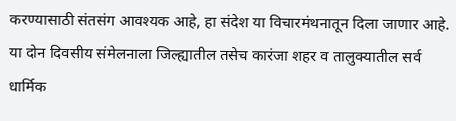करण्यासाठी संतसंग आवश्यक आहे, हा संदेश या विचारमंथनातून दिला जाणार आहे.
या दोन दिवसीय संमेलनाला जिल्ह्यातील तसेच कारंजा शहर व तालुक्यातील सर्व धार्मिक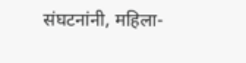संघटनांनी, महिला-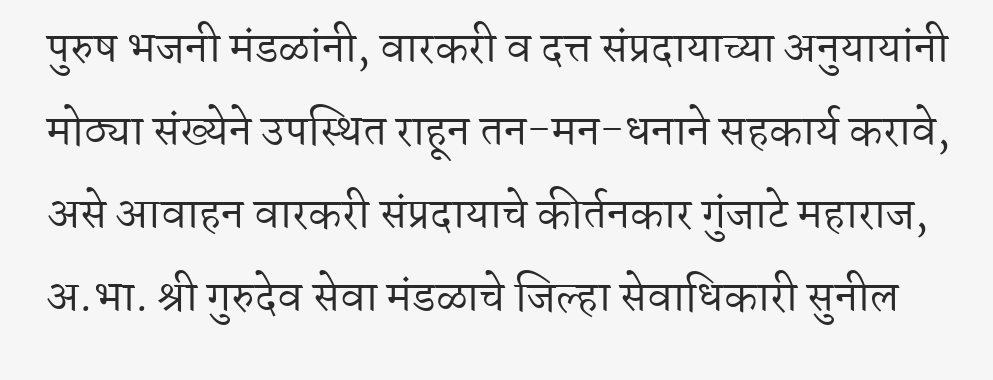पुरुष भजनी मंडळांनी, वारकरी व दत्त संप्रदायाच्या अनुयायांनी मोठ्या संख्येने उपस्थित राहून तन-मन-धनाने सहकार्य करावे, असे आवाहन वारकरी संप्रदायाचे कीर्तनकार गुंजाटे महाराज, अ.भा. श्री गुरुदेव सेवा मंडळाचे जिल्हा सेवाधिकारी सुनील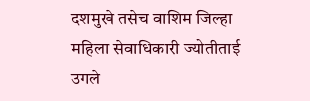दशमुखे तसेच वाशिम जिल्हा महिला सेवाधिकारी ज्योतीताई उगले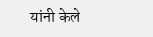यांनी केले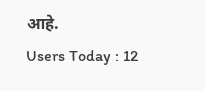आहे.
Users Today : 12